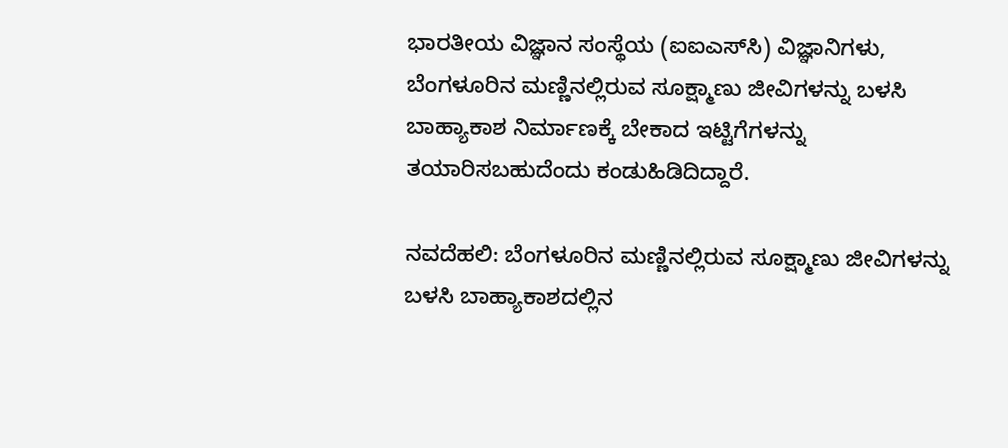ಭಾರತೀಯ ವಿಜ್ಞಾನ ಸಂಸ್ಥೆಯ (ಐಐಎಸ್‌ಸಿ) ವಿಜ್ಞಾನಿಗಳು, ಬೆಂಗಳೂರಿನ ಮಣ್ಣಿನಲ್ಲಿರುವ ಸೂಕ್ಷ್ಮಾಣು ಜೀವಿಗಳನ್ನು ಬಳಸಿ ಬಾಹ್ಯಾಕಾಶ ನಿರ್ಮಾಣಕ್ಕೆ ಬೇಕಾದ ಇಟ್ಟಿಗೆಗಳನ್ನು ತಯಾರಿಸಬಹುದೆಂದು ಕಂಡುಹಿಡಿದಿದ್ದಾರೆ.

ನವದೆಹಲಿ: ಬೆಂಗಳೂರಿನ ಮಣ್ಣಿನಲ್ಲಿರುವ ಸೂಕ್ಷ್ಮಾಣು ಜೀವಿಗಳನ್ನು ಬಳಸಿ ಬಾಹ್ಯಾಕಾಶದಲ್ಲಿನ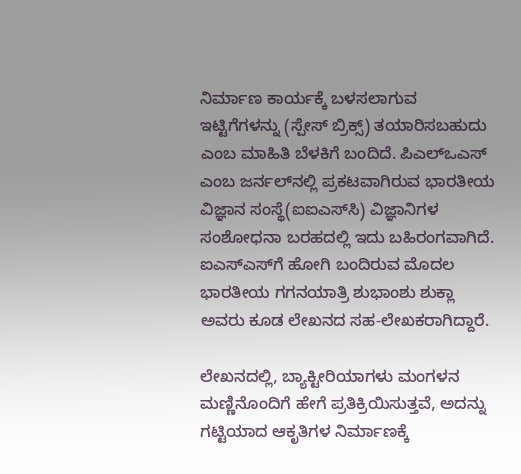ನಿರ್ಮಾಣ ಕಾರ್ಯಕ್ಕೆ ಬಳಸಲಾಗುವ ಇಟ್ಟಿಗೆಗಳನ್ನು (ಸ್ಪೇಸ್‌ ಬ್ರಿಕ್ಸ್‌) ತಯಾರಿಸಬಹುದು ಎಂಬ ಮಾಹಿತಿ ಬೆಳಕಿಗೆ ಬಂದಿದೆ. ಪಿಎಲ್‌ಒಎಸ್‌ ಎಂಬ ಜರ್ನಲ್‌ನಲ್ಲಿ ಪ್ರಕಟವಾಗಿರುವ ಭಾರತೀಯ ವಿಜ್ಞಾನ ಸಂಸ್ಥೆ(ಐಐಎಸ್‌ಸಿ) ವಿಜ್ಞಾನಿಗಳ ಸಂಶೋಧನಾ ಬರಹದಲ್ಲಿ ಇದು ಬಹಿರಂಗವಾಗಿದೆ. ಐಎಸ್‌ಎಸ್‌ಗೆ ಹೋಗಿ ಬಂದಿರುವ ಮೊದಲ ಭಾರತೀಯ ಗಗನಯಾತ್ರಿ ಶುಭಾಂಶು ಶುಕ್ಲಾ ಅವರು ಕೂಡ ಲೇಖನದ ಸಹ-ಲೇಖಕರಾಗಿದ್ದಾರೆ.

ಲೇಖನದಲ್ಲಿ, ಬ್ಯಾಕ್ಟೀರಿಯಾಗಳು ಮಂಗಳನ ಮಣ್ಣಿನೊಂದಿಗೆ ಹೇಗೆ ಪ್ರತಿಕ್ರಿಯಿಸುತ್ತವೆ, ಅದನ್ನು ಗಟ್ಟಿಯಾದ ಆಕೃತಿಗಳ ನಿರ್ಮಾಣಕ್ಕೆ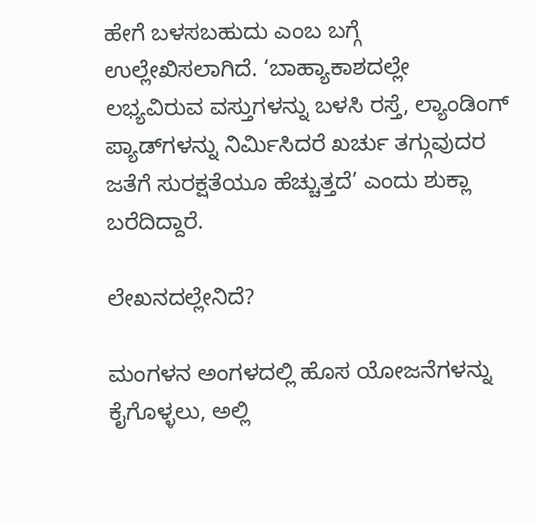ಹೇಗೆ ಬಳಸಬಹುದು ಎಂಬ ಬಗ್ಗೆ ಉಲ್ಲೇಖಿಸಲಾಗಿದೆ. ‘ಬಾಹ್ಯಾಕಾಶದಲ್ಲೇ ಲಭ್ಯವಿರುವ ವಸ್ತುಗಳನ್ನು ಬಳಸಿ ರಸ್ತೆ, ಲ್ಯಾಂಡಿಂಗ್‌ ಪ್ಯಾಡ್‌ಗಳನ್ನು ನಿರ್ಮಿಸಿದರೆ ಖರ್ಚು ತಗ್ಗುವುದರ ಜತೆಗೆ ಸುರಕ್ಷತೆಯೂ ಹೆಚ್ಚುತ್ತದೆ’ ಎಂದು ಶುಕ್ಲಾ ಬರೆದಿದ್ದಾರೆ.

ಲೇಖನದಲ್ಲೇನಿದೆ?

ಮಂಗಳನ ಅಂಗಳದಲ್ಲಿ ಹೊಸ ಯೋಜನೆಗಳನ್ನು ಕೈಗೊಳ್ಳಲು, ಅಲ್ಲಿ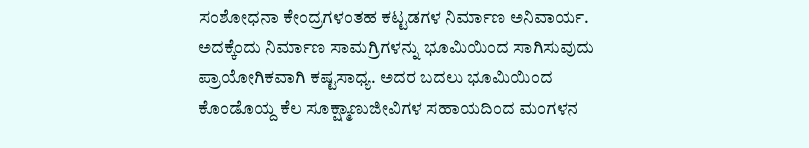ಸಂಶೋಧನಾ ಕೇಂದ್ರಗಳಂತಹ ಕಟ್ಟಡಗಳ ನಿರ್ಮಾಣ ಅನಿವಾರ್ಯ. ಅದಕ್ಕೆಂದು ನಿರ್ಮಾಣ ಸಾಮಗ್ರಿಗಳನ್ನು ಭೂಮಿಯಿಂದ ಸಾಗಿಸುವುದು ಪ್ರಾಯೋಗಿಕವಾಗಿ ಕಷ್ಟಸಾಧ್ಯ. ಅದರ ಬದಲು ಭೂಮಿಯಿಂದ ಕೊಂಡೊಯ್ದ ಕೆಲ ಸೂಕ್ಷ್ಮಾಣುಜೀವಿಗಳ ಸಹಾಯದಿಂದ ಮಂಗಳನ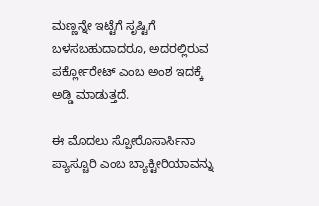ಮಣ್ಣನ್ನೇ ಇಟ್ಟೆಗೆ ಸೃಷ್ಟಿಗೆ ಬಳಸಬಹುದಾದರೂ, ಅದರಲ್ಲಿರುವ ಪರ್ಕ್ಲೋರೇಟ್‌ ಎಂಬ ಅಂಶ ಇದಕ್ಕೆ ಅಡ್ಡಿ ಮಾಡುತ್ತದೆ.

ಈ ಮೊದಲು ಸ್ಪೋರೊಸಾರ್ಸಿನಾ ಪ್ಯಾಸ್ಚೂರಿ ಎಂಬ ಬ್ಯಾಕ್ಟೀರಿಯಾವನ್ನು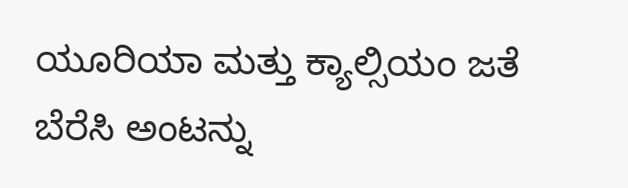ಯೂರಿಯಾ ಮತ್ತು ಕ್ಯಾಲ್ಸಿಯಂ ಜತೆ ಬೆರೆಸಿ ಅಂಟನ್ನು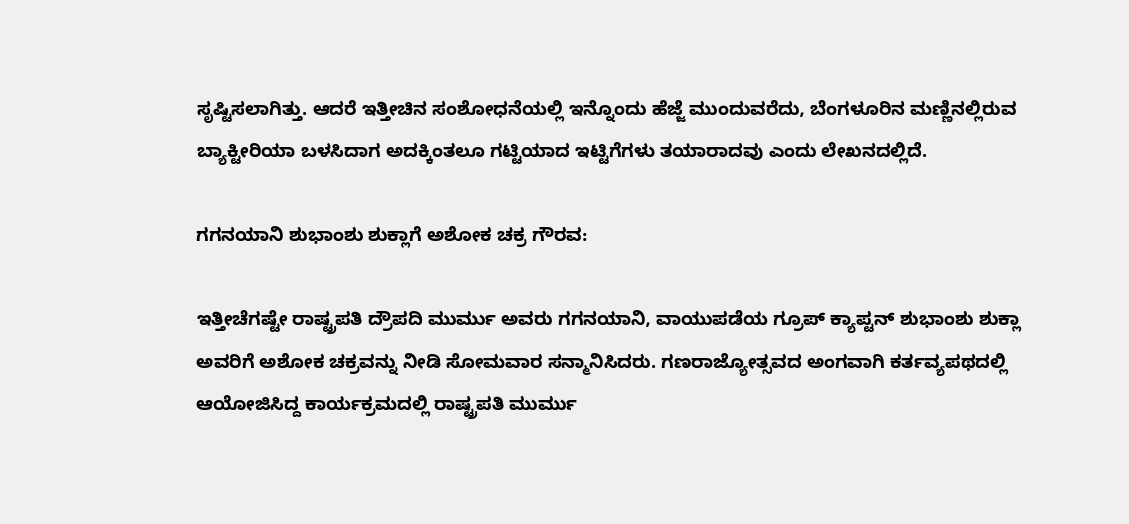ಸೃಷ್ಟಿಸಲಾಗಿತ್ತು. ಆದರೆ ಇತ್ತೀಚಿನ ಸಂಶೋಧನೆಯಲ್ಲಿ ಇನ್ನೊಂದು ಹೆಜ್ಜೆ ಮುಂದುವರೆದು, ಬೆಂಗಳೂರಿನ ಮಣ್ಣಿನಲ್ಲಿರುವ ಬ್ಯಾಕ್ಟೀರಿಯಾ ಬಳಸಿದಾಗ ಅದಕ್ಕಿಂತಲೂ ಗಟ್ಟಿಯಾದ ಇಟ್ಟಿಗೆಗಳು ತಯಾರಾದವು ಎಂದು ಲೇಖನದಲ್ಲಿದೆ.

ಗಗನಯಾನಿ ಶುಭಾಂಶು ಶುಕ್ಲಾಗೆ ಅಶೋಕ ಚಕ್ರ ಗೌರವ:

ಇತ್ತೀಚೆಗಷ್ಟೇ ರಾಷ್ಟ್ರಪತಿ ದ್ರೌಪದಿ ಮುರ್ಮು ಅವರು ಗಗನಯಾನಿ, ವಾಯುಪಡೆಯ ಗ್ರೂಪ್‌ ಕ್ಯಾಪ್ಟನ್‌ ಶುಭಾಂಶು ಶುಕ್ಲಾ ಅವರಿಗೆ ಅಶೋಕ ಚಕ್ರವನ್ನು ನೀಡಿ ಸೋಮವಾರ ಸನ್ಮಾನಿಸಿದರು. ಗಣರಾಜ್ಯೋತ್ಸವದ ಅಂಗವಾಗಿ ಕರ್ತವ್ಯಪಥದಲ್ಲಿ ಆಯೋಜಿಸಿದ್ದ ಕಾರ್ಯಕ್ರಮದಲ್ಲಿ ರಾಷ್ಟ್ರಪತಿ ಮುರ್ಮು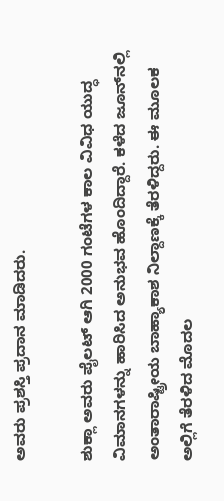ಅವರು ಪ್ರಶಸ್ತಿ ಪ್ರದಾನ ಮಾಡಿದರು.

ಶುಕ್ಲಾ ಅವರು ಪೈಲಟ್‌ ಆಗಿ 2000 ಗಂಟೆಗಳ ಕಾಲ ವಿವಿಧ ಯುದ್ಧ ವಿಮಾನಗಳನ್ನು ಹಾರಿಸಿದ ಅನುಭವ ಹೊಂದಿದ್ದಾರೆ. ಕಳೆದ ಜೂನ್‌ನಲ್ಲಿ ಅಂತಾರಾಷ್ಟ್ರೀಯ ಬಾಹ್ಯಾಕಾಶ ನಿಲ್ದಾಣಕ್ಕೆ ತೆರಳಿದ್ದರು. ಈ ಮೂಲಕ ಅಲ್ಲಿಗೆ ತೆರಳಿದ ಮೊದಲ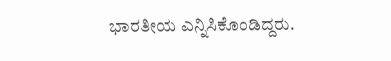ಭಾರತೀಯ ಎನ್ನಿಸಿಕೊಂಡಿದ್ದರು.